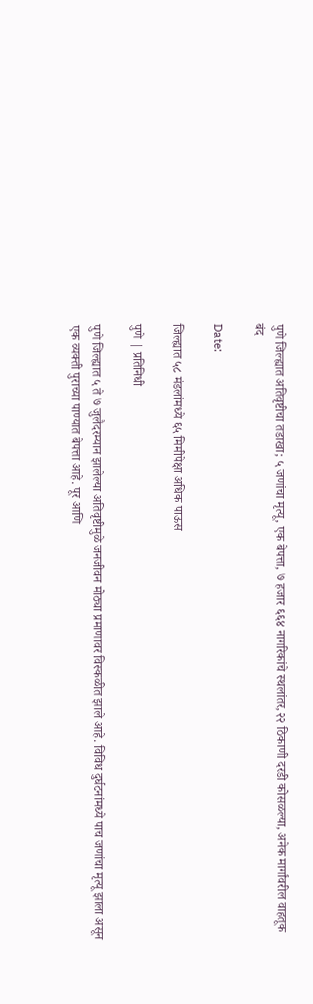पुणे जिल्ह्यात अतिवृष्टीचा तडाखा; ५ जणांचा मृत्यू, एक बेपत्ता, ७ हजार ६६४ नागरिकांचे स्थलांतर,२२ ठिकाणी दरडी कोसळल्या, अनेक मार्गांवरील वाहतूक बंद

Date:

जिल्ह्यात ५८ मंडलांमध्ये ६५ मिमीपेक्षा अधिक पाऊस

पुणे | प्रतिनिधी

पुणे जिल्ह्यात ५ ते ७ जुलैदरम्यान झालेल्या अतिवृष्टीमुळे जनजीवन मोठ्या प्रमाणावर विस्कळीत झाले आहे. विविध दुर्घटनांमध्ये पाच जणांचा मृत्यू झाला असून एक व्यक्ती पुराच्या पाण्यात बेपत्ता आहे. पूर आणि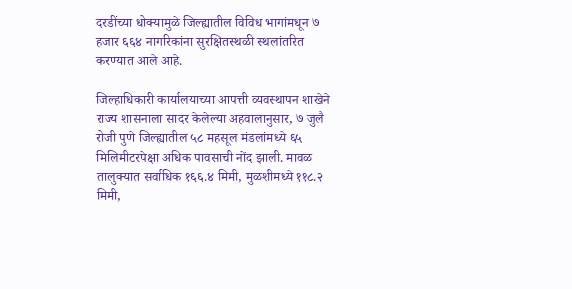दरडींच्या धोक्यामुळे जिल्ह्यातील विविध भागांमधून ७ हजार ६६४ नागरिकांना सुरक्षितस्थळी स्थलांतरित करण्यात आले आहे.

जिल्हाधिकारी कार्यालयाच्या आपत्ती व्यवस्थापन शाखेने राज्य शासनाला सादर केलेल्या अहवालानुसार, ७ जुलै रोजी पुणे जिल्ह्यातील ५८ महसूल मंडलांमध्ये ६५ मिलिमीटरपेक्षा अधिक पावसाची नोंद झाली. मावळ तालुक्यात सर्वाधिक १६६.४ मिमी, मुळशीमध्ये ११८.२ मिमी,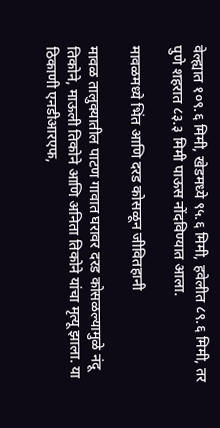वेल्ह्यात १०९.६ मिमी, खेडमध्ये ९५.६ मिमी, हवेलीत ८९.६ मिमी, तर पुणे शहरात ८३.३ मिमी पाऊस नोंदविण्यात आला.

मावळमध्ये भिंत आणि दरड कोसळून जीवितहानी

मावळ तालुक्यातील पाटण गावात घरावर दरड कोसळल्यामुळे नंदू तिकोने, माऊली तिकोने आणि अनिता तिकोने यांचा मृत्यू झाला. या ठिकाणी एनडीआरएफ,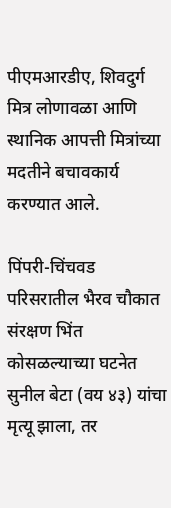पीएमआरडीए, शिवदुर्ग मित्र लोणावळा आणि स्थानिक आपत्ती मित्रांच्या मदतीने बचावकार्य करण्यात आले.

पिंपरी-चिंचवड परिसरातील भैरव चौकात संरक्षण भिंत कोसळल्याच्या घटनेत सुनील बेटा (वय ४३) यांचा मृत्यू झाला, तर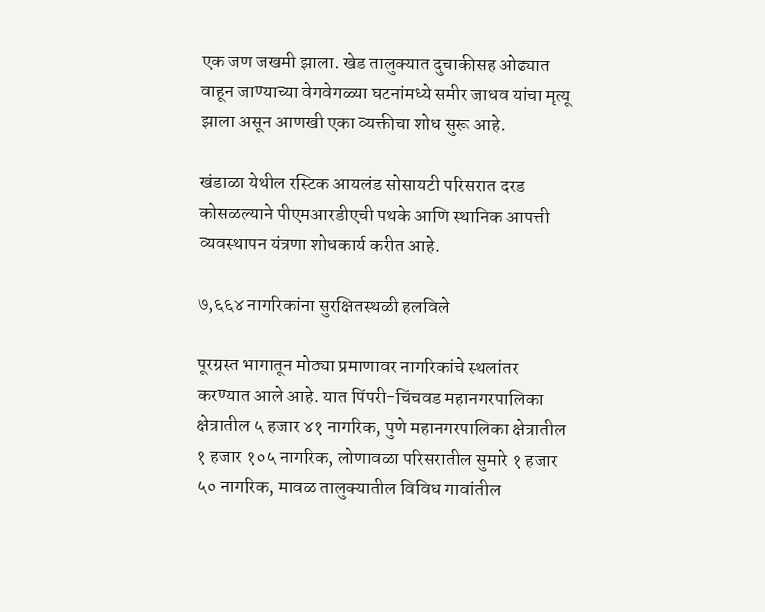एक जण जखमी झाला. खेड तालुक्यात दुचाकीसह ओढ्यात वाहून जाण्याच्या वेगवेगळ्या घटनांमध्ये समीर जाधव यांचा मृत्यू झाला असून आणखी एका व्यक्तीचा शोध सुरू आहे.

खंडाळा येथील रस्टिक आयलंड सोसायटी परिसरात दरड कोसळल्याने पीएमआरडीएची पथके आणि स्थानिक आपत्ती व्यवस्थापन यंत्रणा शोधकार्य करीत आहे.

७,६६४ नागरिकांना सुरक्षितस्थळी हलविले

पूरग्रस्त भागातून मोठ्या प्रमाणावर नागरिकांचे स्थलांतर करण्यात आले आहे. यात पिंपरी-चिंचवड महानगरपालिका क्षेत्रातील ५ हजार ४१ नागरिक, पुणे महानगरपालिका क्षेत्रातील १ हजार १०५ नागरिक, लोणावळा परिसरातील सुमारे १ हजार ५० नागरिक, मावळ तालुक्यातील विविध गावांतील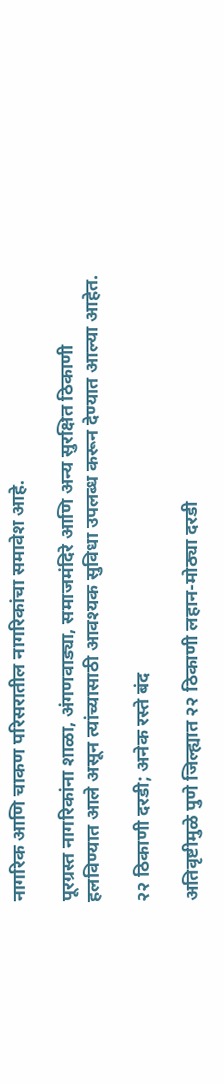नागरिक आणि चाकण परिसरातील नागरिकांचा समावेश आहे.

पूरग्रस्त नागरिकांना शाळा, अंगणवाड्या, समाजमंदिरे आणि अन्य सुरक्षित ठिकाणी हलविण्यात आले असून त्यांच्यासाठी आवश्यक सुविधा उपलब्ध करून देण्यात आल्या आहेत.

२२ ठिकाणी दरडी; अनेक रस्ते बंद

अतिवृष्टीमुळे पुणे जिल्ह्यात २२ ठिकाणी लहान-मोठ्या दरडी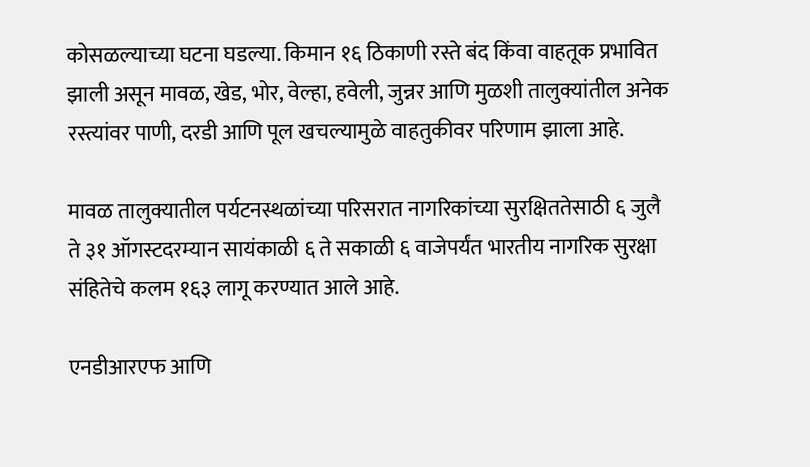कोसळल्याच्या घटना घडल्या. किमान १६ ठिकाणी रस्ते बंद किंवा वाहतूक प्रभावित झाली असून मावळ, खेड, भोर, वेल्हा, हवेली, जुन्नर आणि मुळशी तालुक्यांतील अनेक रस्त्यांवर पाणी, दरडी आणि पूल खचल्यामुळे वाहतुकीवर परिणाम झाला आहे.

मावळ तालुक्यातील पर्यटनस्थळांच्या परिसरात नागरिकांच्या सुरक्षिततेसाठी ६ जुलै ते ३१ ऑगस्टदरम्यान सायंकाळी ६ ते सकाळी ६ वाजेपर्यंत भारतीय नागरिक सुरक्षा संहितेचे कलम १६३ लागू करण्यात आले आहे.

एनडीआरएफ आणि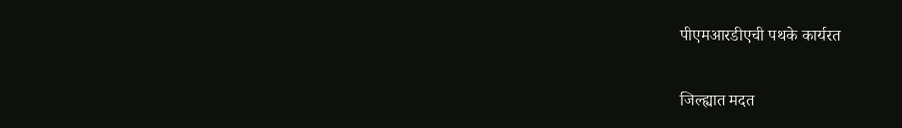पीएमआरडीएची पथके कार्यरत

जिल्ह्यात मदत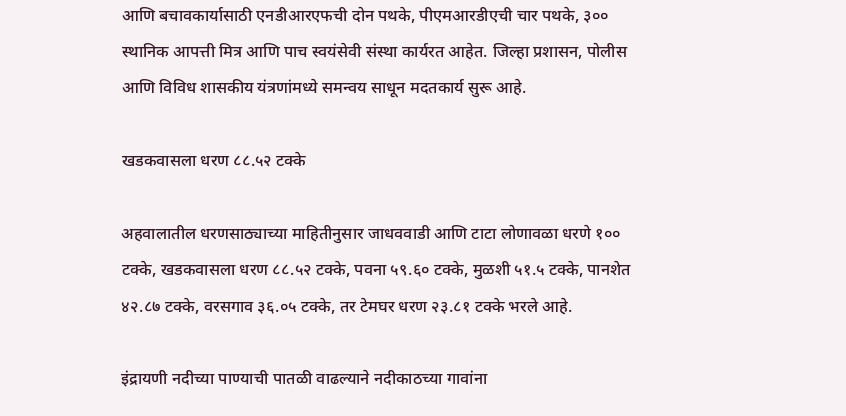आणि बचावकार्यासाठी एनडीआरएफची दोन पथके, पीएमआरडीएची चार पथके, ३०० स्थानिक आपत्ती मित्र आणि पाच स्वयंसेवी संस्था कार्यरत आहेत. जिल्हा प्रशासन, पोलीस आणि विविध शासकीय यंत्रणांमध्ये समन्वय साधून मदतकार्य सुरू आहे.

खडकवासला धरण ८८.५२ टक्के

अहवालातील धरणसाठ्याच्या माहितीनुसार जाधववाडी आणि टाटा लोणावळा धरणे १०० टक्के, खडकवासला धरण ८८.५२ टक्के, पवना ५९.६० टक्के, मुळशी ५१.५ टक्के, पानशेत ४२.८७ टक्के, वरसगाव ३६.०५ टक्के, तर टेमघर धरण २३.८१ टक्के भरले आहे.

इंद्रायणी नदीच्या पाण्याची पातळी वाढल्याने नदीकाठच्या गावांना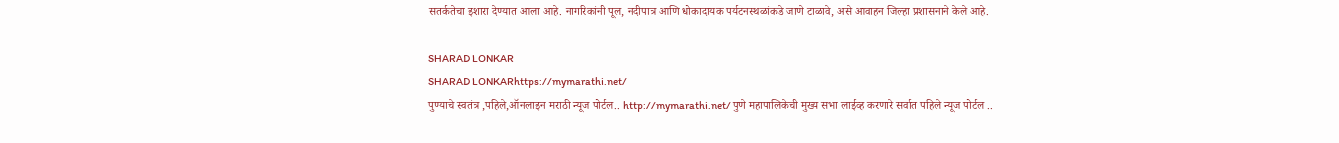सतर्कतेचा इशारा देण्यात आला आहे. नागरिकांनी पूल, नदीपात्र आणि धोकादायक पर्यटनस्थळांकडे जाणे टाळावे, असे आवाहन जिल्हा प्रशासनाने केले आहे.

SHARAD LONKAR
SHARAD LONKARhttps://mymarathi.net/
पुण्याचे स्वतंत्र ,पहिले,ऑनलाइन मराठी न्यूज पोर्टल.. http://mymarathi.net/ पुणे महापालिकेची मुख्य सभा लाईव्ह करणारे सर्वात पहिले न्यूज पोर्टल ..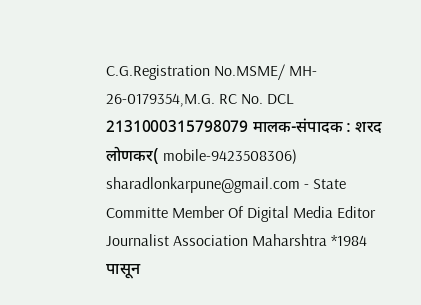C.G.Registration No.MSME/ MH- 26-0179354,M.G. RC No. DCL 2131000315798079 मालक-संपादक : शरद लोणकर( mobile-9423508306) sharadlonkarpune@gmail.com - State Committe Member Of Digital Media Editor Journalist Association Maharshtra *1984 पासून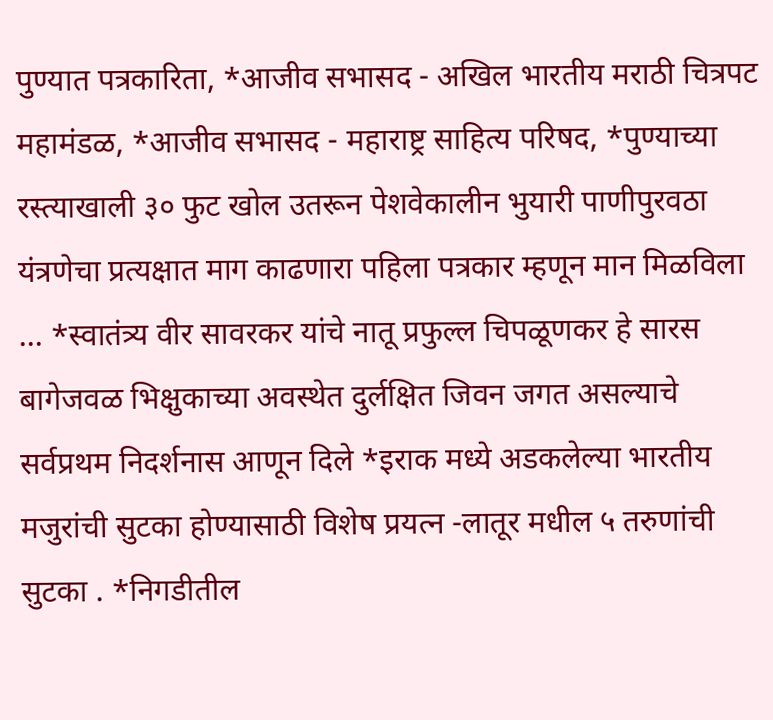पुण्यात पत्रकारिता, *आजीव सभासद - अखिल भारतीय मराठी चित्रपट महामंडळ, *आजीव सभासद - महाराष्ट्र साहित्य परिषद, *पुण्याच्या रस्त्याखाली ३० फुट खोल उतरून पेशवेकालीन भुयारी पाणीपुरवठा यंत्रणेचा प्रत्यक्षात माग काढणारा पहिला पत्रकार म्हणून मान मिळविला ... *स्वातंत्र्य वीर सावरकर यांचे नातू प्रफुल्ल चिपळूणकर हे सारस बागेजवळ भिक्षुकाच्या अवस्थेत दुर्लक्षित जिवन जगत असल्याचे सर्वप्रथम निदर्शनास आणून दिले *इराक मध्ये अडकलेल्या भारतीय मजुरांची सुटका होण्यासाठी विशेष प्रयत्न -लातूर मधील ५ तरुणांची सुटका . *निगडीतील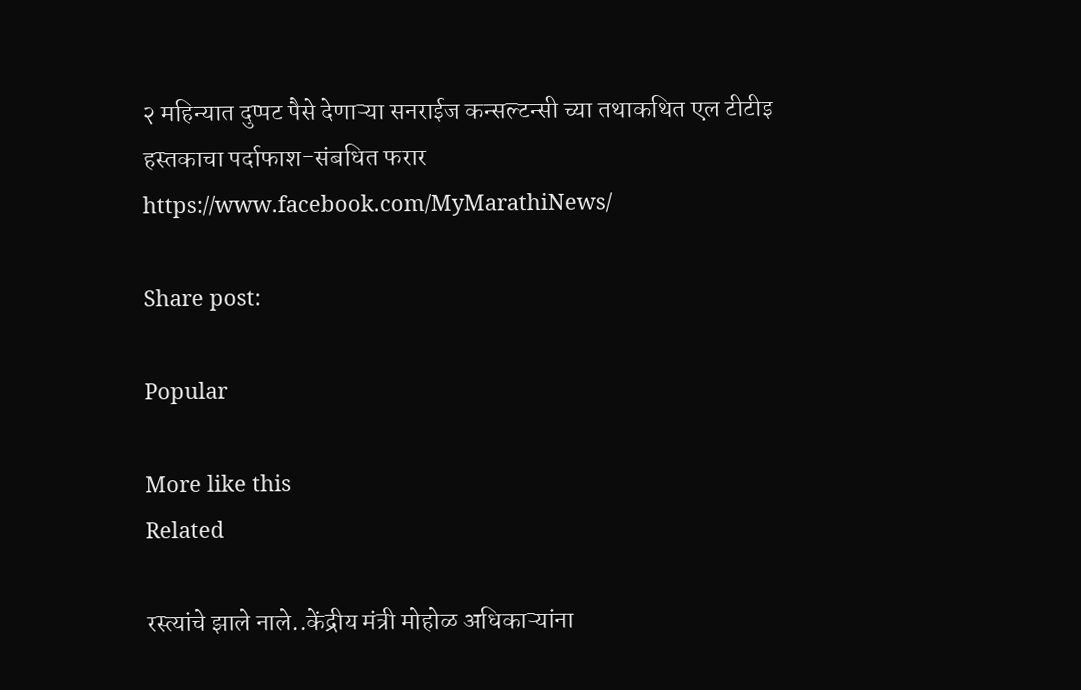२ महिन्यात दुप्पट पैसे देणाऱ्या सनराईज कन्सल्टन्सी च्या तथाकथित एल टीटीइ हस्तकाचा पर्दाफाश-संबधित फरार https://www.facebook.com/MyMarathiNews/

Share post:

Popular

More like this
Related

रस्त्यांचे झाले नाले..केंद्रीय मंत्री मोहोळ अधिकाऱ्यांना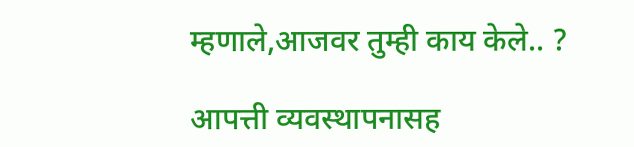म्हणाले,आजवर तुम्ही काय केले.. ?

आपत्ती व्यवस्थापनासह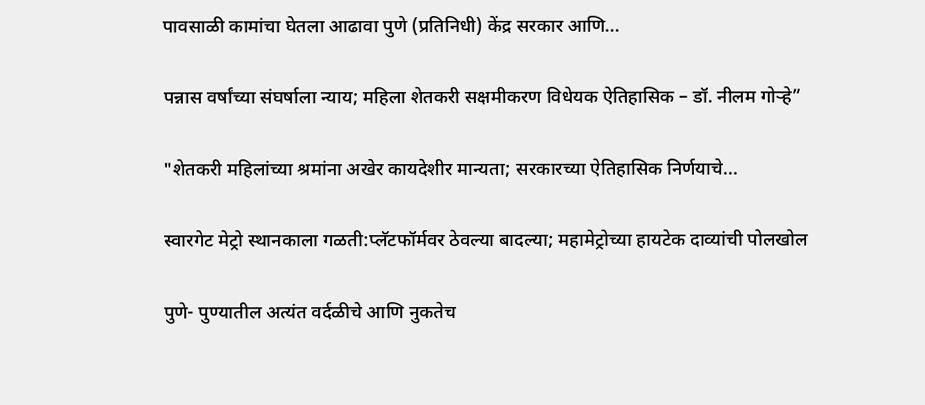पावसाळी कामांचा घेतला आढावा पुणे (प्रतिनिधी) केंद्र सरकार आणि...

पन्नास वर्षांच्या संघर्षाला न्याय; महिला शेतकरी सक्षमीकरण विधेयक ऐतिहासिक – डॉ. नीलम गोऱ्हे”

"शेतकरी महिलांच्या श्रमांना अखेर कायदेशीर मान्यता; सरकारच्या ऐतिहासिक निर्णयाचे...

स्वारगेट मेट्रो स्थानकाला गळती:प्लॅटफॉर्मवर ठेवल्या बादल्या; महामेट्रोच्या हायटेक दाव्यांची पोलखोल

पुणे- पुण्यातील अत्यंत वर्दळीचे आणि नुकतेच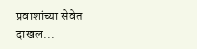प्रवाशांच्या सेवेत दाखल...